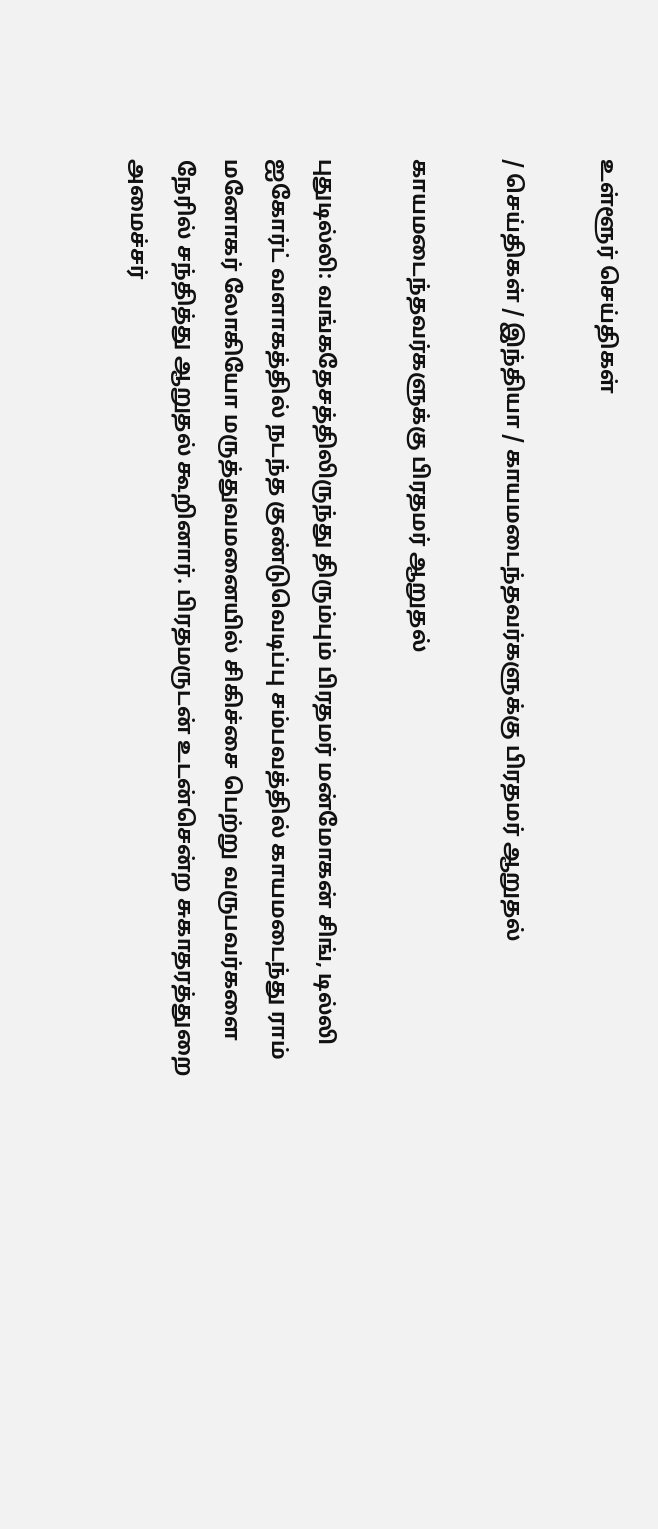உள்ளூர் செய்திகள்

/ செய்திகள் / இந்தியா / காயமடைந்தவர்களுக்கு பிரதமர் ஆறுதல்

காயமடைந்தவர்களுக்கு பிரதமர் ஆறுதல்

புதுடில்லி: வங்கதேசத்திலிருந்து திரும்பும் பிரதமர் மன்மோகன் சிங், டில்லி ஐகோர்ட் வளாகத்தில் நடந்த குண்டுவெடிப்பு சம்பவத்தில் காயமடைந்து ராம் மனோகர் லோகியோ மருத்துவமனையில் சிகிச்சை பெற்று வருபவர்களை நேரில் சந்தித்து ஆறுதல் கூறினார். பிரதமருடன் உடன்சென்ற சுகாதரத்துறை அமைச்சர்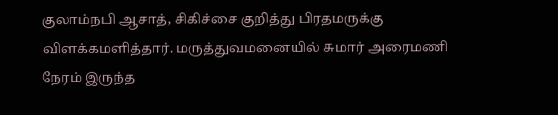குலாம்நபி ஆசாத், சிகிச்சை குறித்து பிரதமருக்கு விளக்கமளித்தார். மருத்துவமனையில் சுமார் அரைமணி நேரம் இருந்த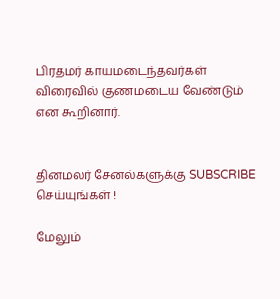பிரதமர் காயமடைந்தவர்கள் விரைவில் குணமடைய வேண்டும் என கூறினார்.


தினமலர் சேனல்களுக்கு SUBSCRIBE செய்யுங்கள் !

மேலும்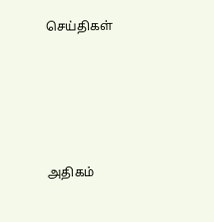செய்திகள்





அதிகம்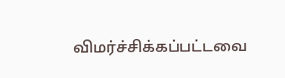விமர்ச்சிக்கப்பட்டவை